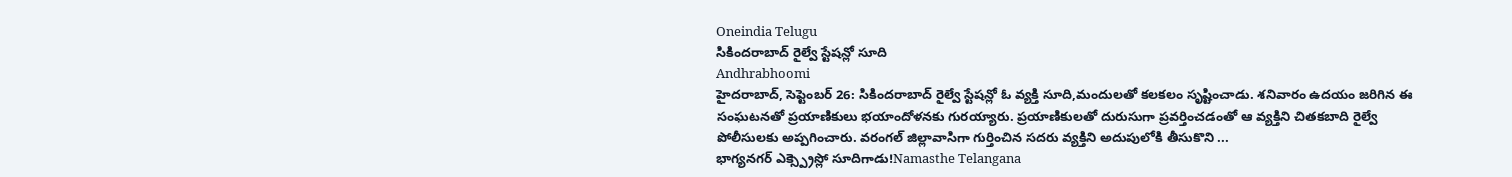Oneindia Telugu
సికిందరాబాద్ రైల్వే స్టేషన్లో సూది
Andhrabhoomi
హైదరాబాద్, సెప్టెంబర్ 26: సికిందరాబాద్ రైల్వే స్టేషన్లో ఓ వ్యక్తి సూది,మందులతో కలకలం సృష్టించాడు. శనివారం ఉదయం జరిగిన ఈ సంఘటనతో ప్రయాణికులు భయాందోళనకు గురయ్యారు. ప్రయాణికులతో దురుసుగా ప్రవర్తించడంతో ఆ వ్యక్తిని చితకబాది రైల్వే పోలీసులకు అప్పగించారు. వరంగల్ జిల్లావాసిగా గుర్తించిన సదరు వ్యక్తిని అదుపులోకి తీసుకొని ...
భాగ్యనగర్ ఎక్స్ప్రెస్లో సూదిగాడు!Namasthe Telangana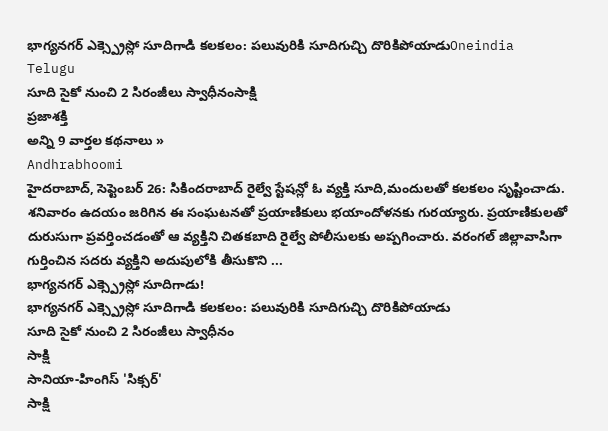భాగ్యనగర్ ఎక్స్ప్రెస్లో సూదిగాడి కలకలం: పలువురికి సూదిగుచ్చి దొరికిపోయాడుOneindia Telugu
సూది సైకో నుంచి 2 సిరంజీలు స్వాధీనంసాక్షి
ప్రజాశక్తి
అన్ని 9 వార్తల కథనాలు »
Andhrabhoomi
హైదరాబాద్, సెప్టెంబర్ 26: సికిందరాబాద్ రైల్వే స్టేషన్లో ఓ వ్యక్తి సూది,మందులతో కలకలం సృష్టించాడు. శనివారం ఉదయం జరిగిన ఈ సంఘటనతో ప్రయాణికులు భయాందోళనకు గురయ్యారు. ప్రయాణికులతో దురుసుగా ప్రవర్తించడంతో ఆ వ్యక్తిని చితకబాది రైల్వే పోలీసులకు అప్పగించారు. వరంగల్ జిల్లావాసిగా గుర్తించిన సదరు వ్యక్తిని అదుపులోకి తీసుకొని ...
భాగ్యనగర్ ఎక్స్ప్రెస్లో సూదిగాడు!
భాగ్యనగర్ ఎక్స్ప్రెస్లో సూదిగాడి కలకలం: పలువురికి సూదిగుచ్చి దొరికిపోయాడు
సూది సైకో నుంచి 2 సిరంజీలు స్వాధీనం
సాక్షి
సానియా-హింగిస్ 'సిక్సర్'
సాక్షి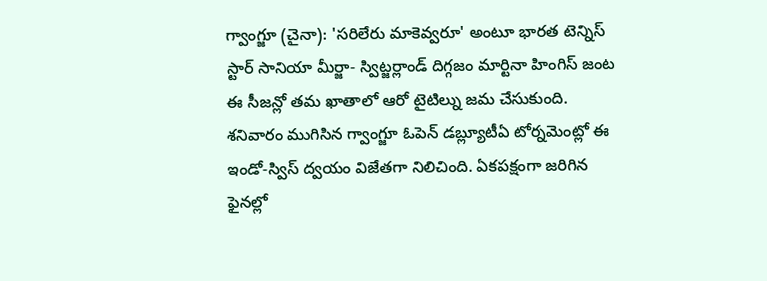గ్వాంగ్జూ (చైనా): 'సరిలేరు మాకెవ్వరూ' అంటూ భారత టెన్నిస్ స్టార్ సానియా మీర్జా- స్విట్జర్లాండ్ దిగ్గజం మార్టినా హింగిస్ జంట ఈ సీజన్లో తమ ఖాతాలో ఆరో టైటిల్ను జమ చేసుకుంది. శనివారం ముగిసిన గ్వాంగ్జూ ఓపెన్ డబ్ల్యూటీఏ టోర్నమెంట్లో ఈ ఇండో-స్విస్ ద్వయం విజేతగా నిలిచింది. ఏకపక్షంగా జరిగిన ఫైనల్లో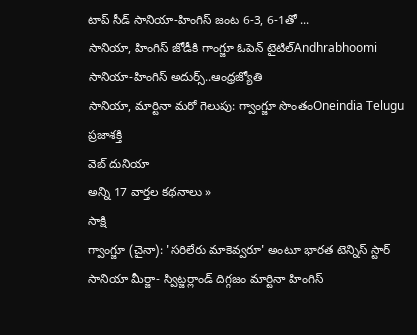టాప్ సీడ్ సానియా-హింగిస్ జంట 6-3, 6-1తో ...
సానియా, హింగిస్ జోడీకి గాంగ్జూ ఓపెన్ టైటిల్Andhrabhoomi
సానియా-హింగిస్ అదుర్స్..ఆంధ్రజ్యోతి
సానియా, మార్టినా మరో గెలుపు: గ్వాంగ్జూ సొంతంOneindia Telugu
ప్రజాశక్తి
వెబ్ దునియా
అన్ని 17 వార్తల కథనాలు »
సాక్షి
గ్వాంగ్జూ (చైనా): 'సరిలేరు మాకెవ్వరూ' అంటూ భారత టెన్నిస్ స్టార్ సానియా మీర్జా- స్విట్జర్లాండ్ దిగ్గజం మార్టినా హింగిస్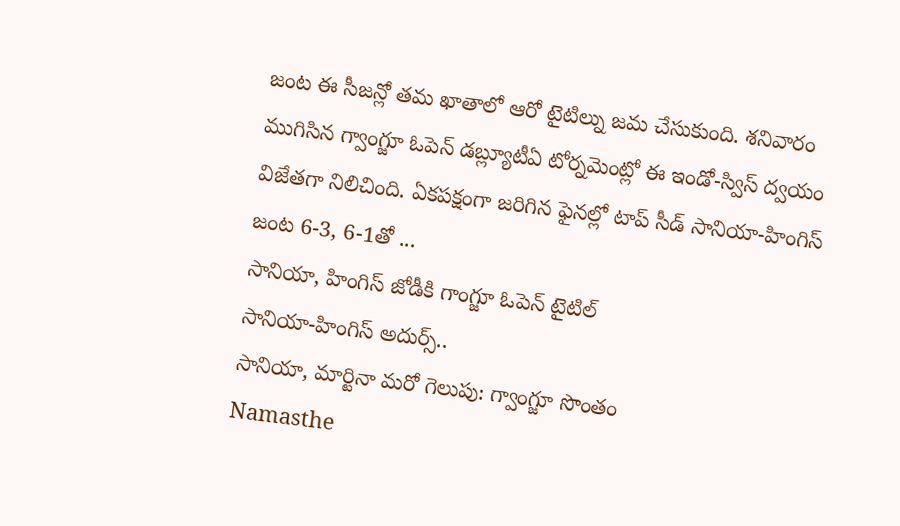జంట ఈ సీజన్లో తమ ఖాతాలో ఆరో టైటిల్ను జమ చేసుకుంది. శనివారం ముగిసిన గ్వాంగ్జూ ఓపెన్ డబ్ల్యూటీఏ టోర్నమెంట్లో ఈ ఇండో-స్విస్ ద్వయం విజేతగా నిలిచింది. ఏకపక్షంగా జరిగిన ఫైనల్లో టాప్ సీడ్ సానియా-హింగిస్ జంట 6-3, 6-1తో ...
సానియా, హింగిస్ జోడీకి గాంగ్జూ ఓపెన్ టైటిల్
సానియా-హింగిస్ అదుర్స్..
సానియా, మార్టినా మరో గెలుపు: గ్వాంగ్జూ సొంతం
Namasthe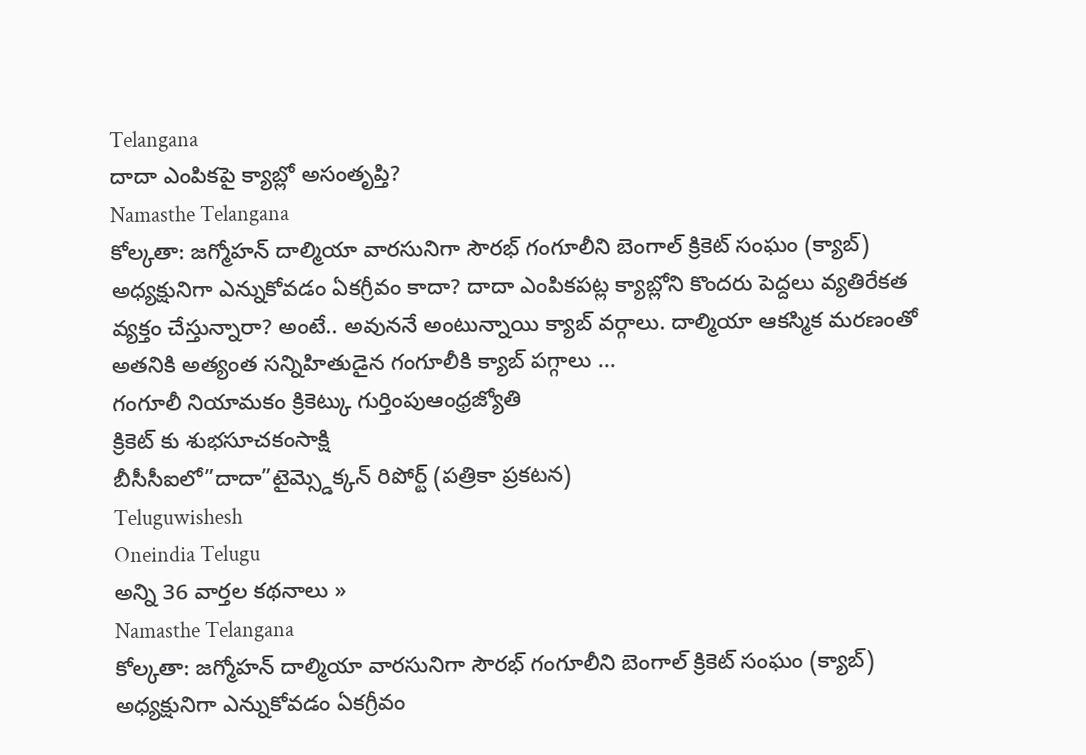Telangana
దాదా ఎంపికపై క్యాబ్లో అసంతృప్తి?
Namasthe Telangana
కోల్కతా: జగ్మోహన్ దాల్మియా వారసునిగా సౌరభ్ గంగూలీని బెంగాల్ క్రికెట్ సంఘం (క్యాబ్) అధ్యక్షునిగా ఎన్నుకోవడం ఏకగ్రీవం కాదా? దాదా ఎంపికపట్ల క్యాబ్లోని కొందరు పెద్దలు వ్యతిరేకత వ్యక్తం చేస్తున్నారా? అంటే.. అవుననే అంటున్నాయి క్యాబ్ వర్గాలు. దాల్మియా ఆకస్మిక మరణంతో అతనికి అత్యంత సన్నిహితుడైన గంగూలీకి క్యాబ్ పగ్గాలు ...
గంగూలీ నియామకం క్రికెట్కు గుర్తింపుఆంధ్రజ్యోతి
క్రికెట్ కు శుభసూచకంసాక్షి
బీసీసీఐలో”దాదా”టైమ్స్డెక్కన్ రిపోర్ట్ (పత్రికా ప్రకటన)
Teluguwishesh
Oneindia Telugu
అన్ని 36 వార్తల కథనాలు »
Namasthe Telangana
కోల్కతా: జగ్మోహన్ దాల్మియా వారసునిగా సౌరభ్ గంగూలీని బెంగాల్ క్రికెట్ సంఘం (క్యాబ్) అధ్యక్షునిగా ఎన్నుకోవడం ఏకగ్రీవం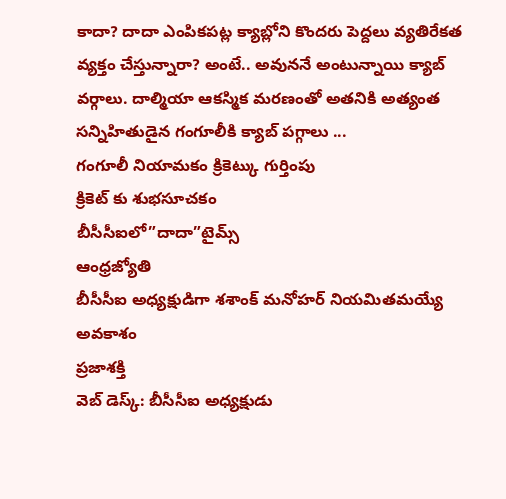కాదా? దాదా ఎంపికపట్ల క్యాబ్లోని కొందరు పెద్దలు వ్యతిరేకత వ్యక్తం చేస్తున్నారా? అంటే.. అవుననే అంటున్నాయి క్యాబ్ వర్గాలు. దాల్మియా ఆకస్మిక మరణంతో అతనికి అత్యంత సన్నిహితుడైన గంగూలీకి క్యాబ్ పగ్గాలు ...
గంగూలీ నియామకం క్రికెట్కు గుర్తింపు
క్రికెట్ కు శుభసూచకం
బీసీసీఐలో”దాదా”టైమ్స్
ఆంధ్రజ్యోతి
బీసీసీఐ అధ్యక్షుడిగా శశాంక్ మనోహర్ నియమితమయ్యే అవకాశం
ప్రజాశక్తి
వెబ్ డెస్క్: బీసీసీఐ అధ్యక్షుడు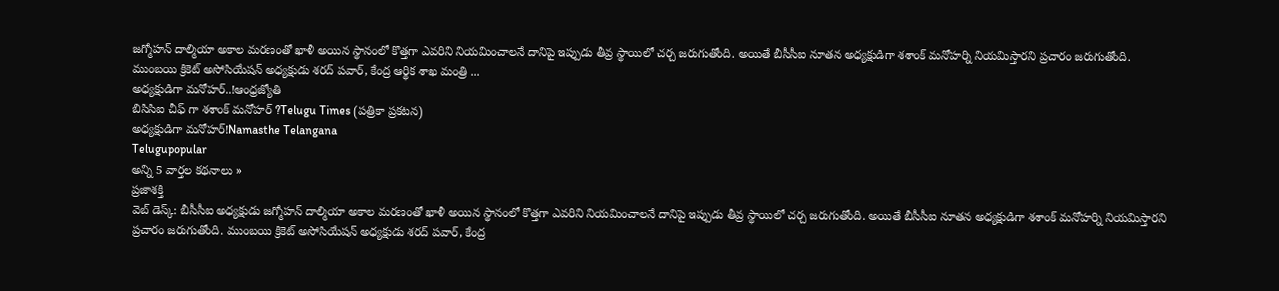జగ్మోహన్ దాల్మియా అకాల మరణంతో ఖాళీ అయిన స్థానంలో కొత్తగా ఎవరిని నియమించాలనే దానిపై ఇప్పుడు తీవ్ర స్థాయిలో చర్చ జరుగుతోంది. అయితే బీసీసీఐ నూతన అధ్యక్షుడిగా శశాంక్ మనోహర్ని నియమిస్తారని ప్రచారం జరుగుతోంది. ముంబయి క్రికెట్ అసోసియేషన్ అధ్యక్షుడు శరద్ పవార్, కేంద్ర ఆర్థిక శాఖ మంత్రి ...
అధ్యక్షుడిగా మనోహర్..!ఆంధ్రజ్యోతి
బిసిసిఐ చీఫ్ గా శశాంక్ మనోహర్ ?Telugu Times (పత్రికా ప్రకటన)
అధ్యక్షుడిగా మనోహర్!Namasthe Telangana
Telugupopular
అన్ని 5 వార్తల కథనాలు »
ప్రజాశక్తి
వెబ్ డెస్క్: బీసీసీఐ అధ్యక్షుడు జగ్మోహన్ దాల్మియా అకాల మరణంతో ఖాళీ అయిన స్థానంలో కొత్తగా ఎవరిని నియమించాలనే దానిపై ఇప్పుడు తీవ్ర స్థాయిలో చర్చ జరుగుతోంది. అయితే బీసీసీఐ నూతన అధ్యక్షుడిగా శశాంక్ మనోహర్ని నియమిస్తారని ప్రచారం జరుగుతోంది. ముంబయి క్రికెట్ అసోసియేషన్ అధ్యక్షుడు శరద్ పవార్, కేంద్ర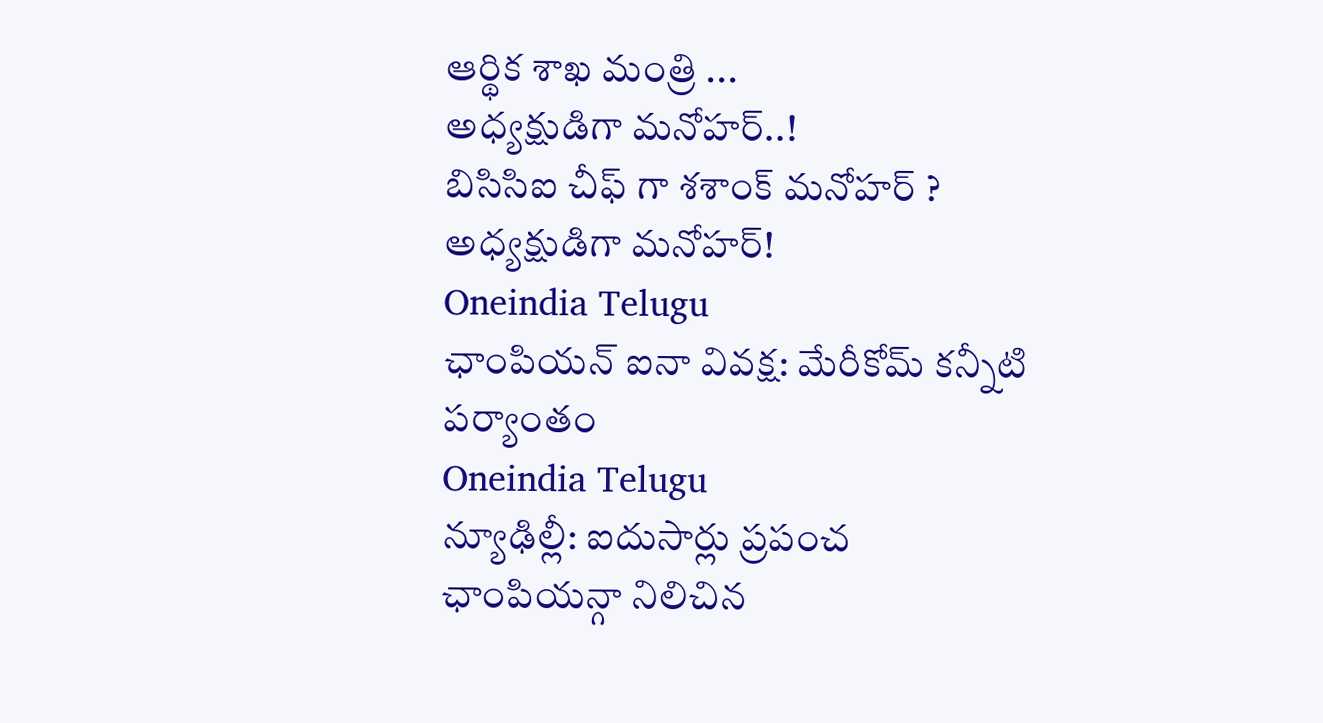ఆర్థిక శాఖ మంత్రి ...
అధ్యక్షుడిగా మనోహర్..!
బిసిసిఐ చీఫ్ గా శశాంక్ మనోహర్ ?
అధ్యక్షుడిగా మనోహర్!
Oneindia Telugu
ఛాంపియన్ ఐనా వివక్ష: మేరీకోమ్ కన్నీటి పర్యాంతం
Oneindia Telugu
న్యూఢిల్లీ: ఐదుసార్లు ప్రపంచ ఛాంపియన్గా నిలిచిన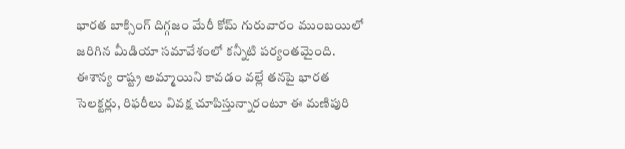భారత బాక్సింగ్ దిగ్గజం మేరీ కోమ్ గురువారం ముంబయిలో జరిగిన మీడియా సమావేశంలో కన్నీటి పర్యంతమైంది. ఈశాన్య రాష్ట్ర అమ్మాయిని కావడం వల్లే తనపై భారత సెలక్టర్లు, రిఫరీలు వివక్ష చూపిస్తున్నారంటూ ఈ మణిపురి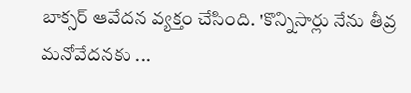బాక్సర్ ఆవేదన వ్యక్తం చేసింది. 'కొన్నిసార్లు నేను తీవ్ర మనోవేదనకు ...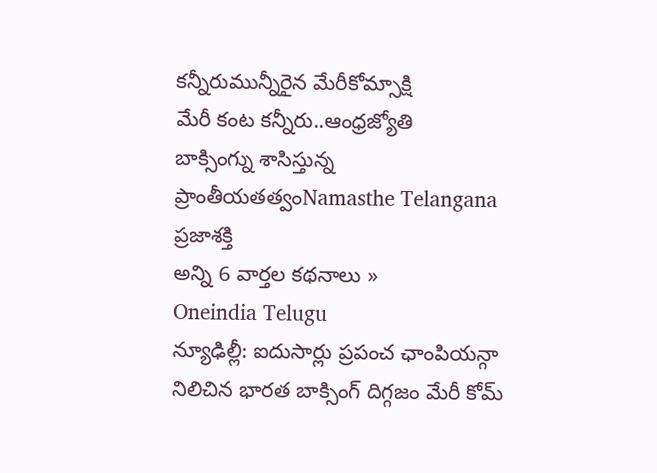కన్నీరుమున్నీరైన మేరీకోమ్సాక్షి
మేరీ కంట కన్నీరు..ఆంధ్రజ్యోతి
బాక్సింగ్ను శాసిస్తున్న ప్రాంతీయతత్వంNamasthe Telangana
ప్రజాశక్తి
అన్ని 6 వార్తల కథనాలు »
Oneindia Telugu
న్యూఢిల్లీ: ఐదుసార్లు ప్రపంచ ఛాంపియన్గా నిలిచిన భారత బాక్సింగ్ దిగ్గజం మేరీ కోమ్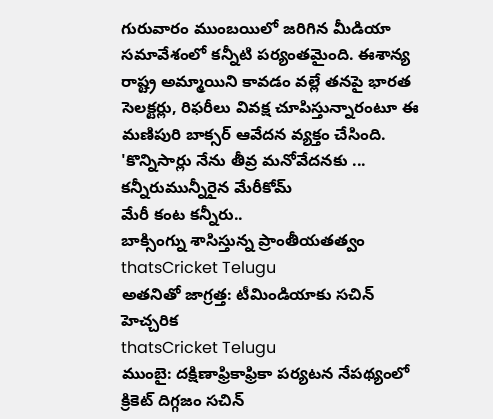గురువారం ముంబయిలో జరిగిన మీడియా సమావేశంలో కన్నీటి పర్యంతమైంది. ఈశాన్య రాష్ట్ర అమ్మాయిని కావడం వల్లే తనపై భారత సెలక్టర్లు, రిఫరీలు వివక్ష చూపిస్తున్నారంటూ ఈ మణిపురి బాక్సర్ ఆవేదన వ్యక్తం చేసింది. 'కొన్నిసార్లు నేను తీవ్ర మనోవేదనకు ...
కన్నీరుమున్నీరైన మేరీకోమ్
మేరీ కంట కన్నీరు..
బాక్సింగ్ను శాసిస్తున్న ప్రాంతీయతత్వం
thatsCricket Telugu
అతనితో జాగ్రత్త: టీమిండియాకు సచిన్ హెచ్చరిక
thatsCricket Telugu
ముంబై: దక్షిణాఫ్రికాఫ్రికా పర్యటన నేపథ్యంలో క్రికెట్ దిగ్గజం సచిన్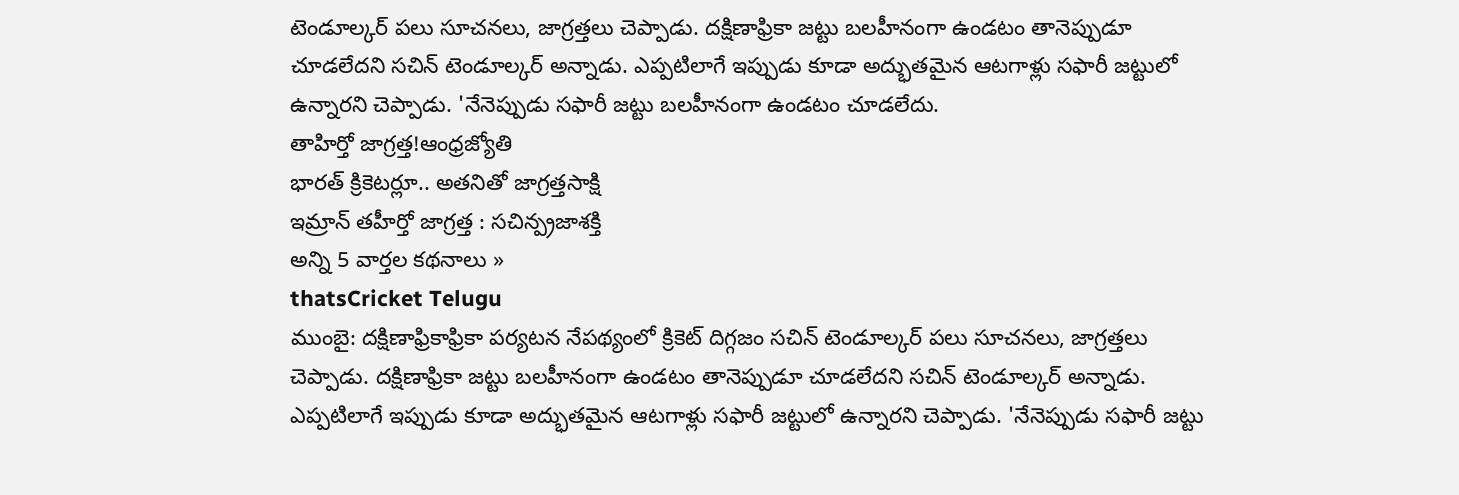టెండూల్కర్ పలు సూచనలు, జాగ్రత్తలు చెప్పాడు. దక్షిణాఫ్రికా జట్టు బలహీనంగా ఉండటం తానెప్పుడూ చూడలేదని సచిన్ టెండూల్కర్ అన్నాడు. ఎప్పటిలాగే ఇప్పుడు కూడా అద్భుతమైన ఆటగాళ్లు సఫారీ జట్టులో ఉన్నారని చెప్పాడు. 'నేనెప్పుడు సఫారీ జట్టు బలహీనంగా ఉండటం చూడలేదు.
తాహిర్తో జాగ్రత్త!ఆంధ్రజ్యోతి
భారత్ క్రికెటర్లూ.. అతనితో జాగ్రత్తసాక్షి
ఇమ్రాన్ తహీర్తో జాగ్రత్త : సచిన్ప్రజాశక్తి
అన్ని 5 వార్తల కథనాలు »
thatsCricket Telugu
ముంబై: దక్షిణాఫ్రికాఫ్రికా పర్యటన నేపథ్యంలో క్రికెట్ దిగ్గజం సచిన్ టెండూల్కర్ పలు సూచనలు, జాగ్రత్తలు చెప్పాడు. దక్షిణాఫ్రికా జట్టు బలహీనంగా ఉండటం తానెప్పుడూ చూడలేదని సచిన్ టెండూల్కర్ అన్నాడు. ఎప్పటిలాగే ఇప్పుడు కూడా అద్భుతమైన ఆటగాళ్లు సఫారీ జట్టులో ఉన్నారని చెప్పాడు. 'నేనెప్పుడు సఫారీ జట్టు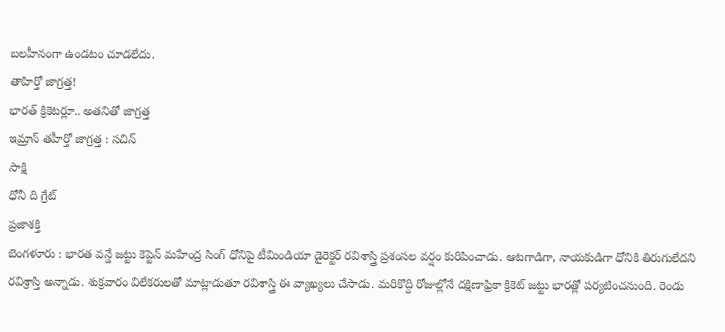బలహీనంగా ఉండటం చూడలేదు.
తాహిర్తో జాగ్రత్త!
భారత్ క్రికెటర్లూ.. అతనితో జాగ్రత్త
ఇమ్రాన్ తహీర్తో జాగ్రత్త : సచిన్
సాక్షి
ధోనీ ది గ్రేట్
ప్రజాశక్తి
బెంగళూరు : భారత వన్డే జట్టు కెప్టెన్ మహేంద్ర సింగ్ ధోనిపై టీమిండియా డైరెక్టర్ రవిశాస్త్రి ప్రశంసల వర్షం కురిపించాడు. ఆటగాడిగా, నాయకుడిగా ధోనికి తిరుగులేదని రవిశ్రాస్తి అన్నాడు. శుక్రవారం విలేకరులతో మాట్లాడుతూ రవిశాస్త్రి ఈ వ్యాఖ్యలు చేసాడు. మరికొద్ది రోజుల్లోనే దక్షిణాఫ్రికా క్రికెట్ జట్టు భారత్లో పర్యటించనుంది. రెండు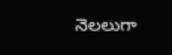నెలలుగా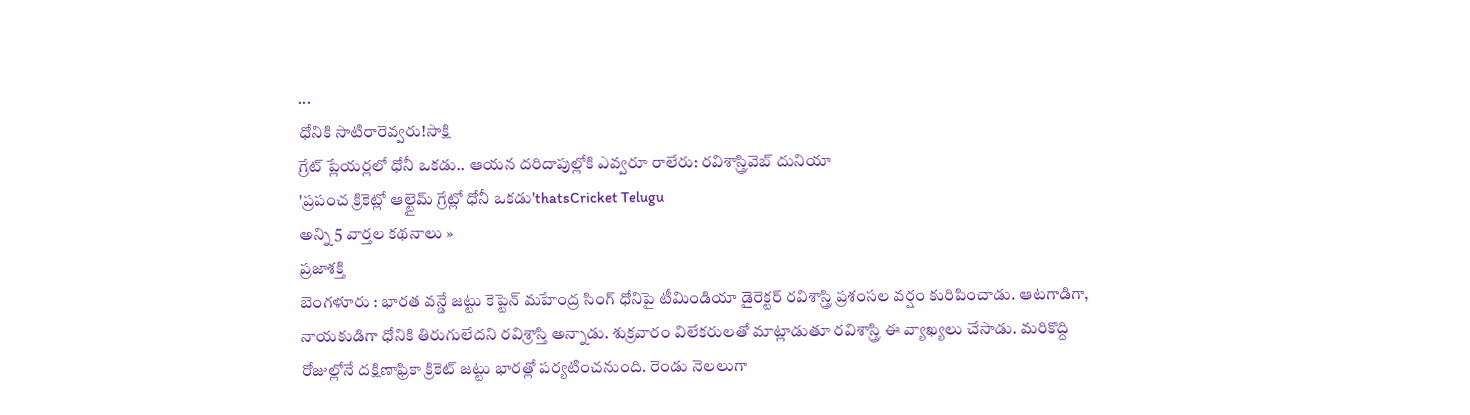...
ధోనికి సాటిరారెవ్వరు!సాక్షి
గ్రేట్ ప్లేయర్లలో ధోనీ ఒకడు.. ఆయన దరిదాపుల్లోకి ఎవ్వరూ రాలేరు: రవిశాస్త్రివెబ్ దునియా
'ప్రపంచ క్రికెట్లో ఆల్టైమ్ గ్రేట్లో ధోనీ ఒకడు'thatsCricket Telugu
అన్ని 5 వార్తల కథనాలు »
ప్రజాశక్తి
బెంగళూరు : భారత వన్డే జట్టు కెప్టెన్ మహేంద్ర సింగ్ ధోనిపై టీమిండియా డైరెక్టర్ రవిశాస్త్రి ప్రశంసల వర్షం కురిపించాడు. ఆటగాడిగా, నాయకుడిగా ధోనికి తిరుగులేదని రవిశ్రాస్తి అన్నాడు. శుక్రవారం విలేకరులతో మాట్లాడుతూ రవిశాస్త్రి ఈ వ్యాఖ్యలు చేసాడు. మరికొద్ది రోజుల్లోనే దక్షిణాఫ్రికా క్రికెట్ జట్టు భారత్లో పర్యటించనుంది. రెండు నెలలుగా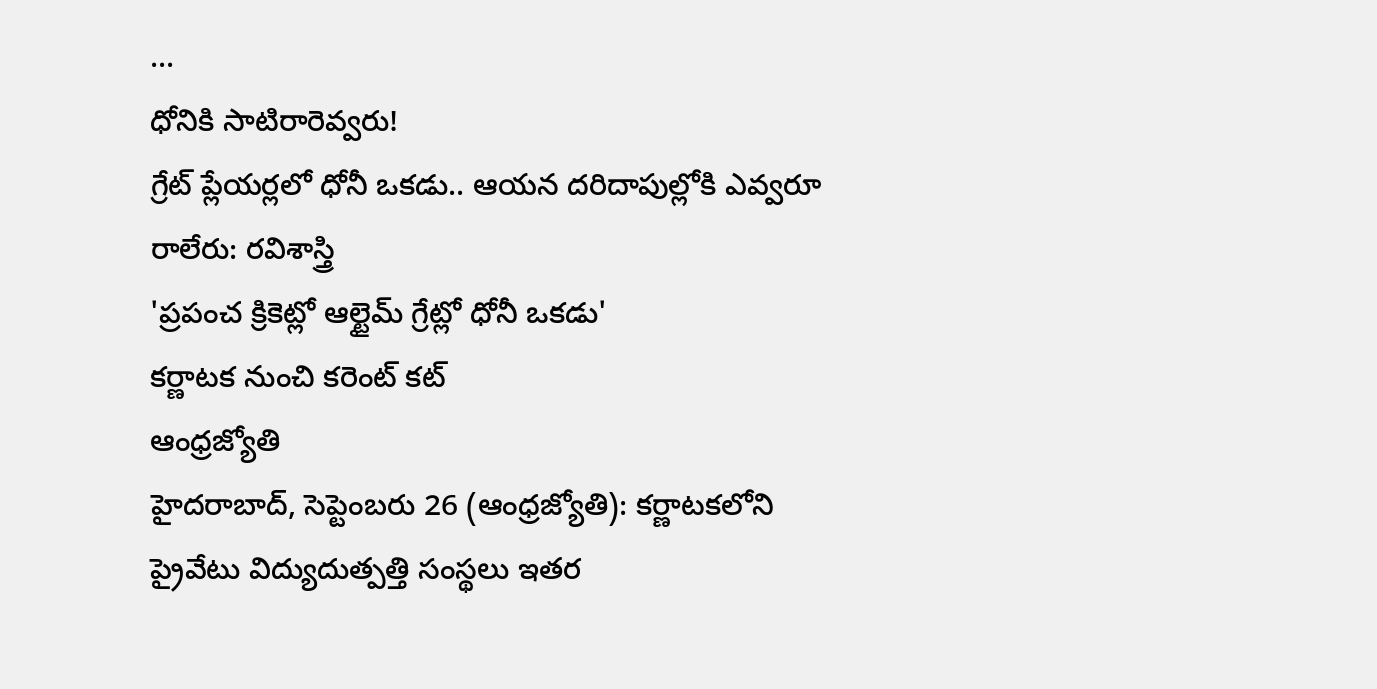...
ధోనికి సాటిరారెవ్వరు!
గ్రేట్ ప్లేయర్లలో ధోనీ ఒకడు.. ఆయన దరిదాపుల్లోకి ఎవ్వరూ రాలేరు: రవిశాస్త్రి
'ప్రపంచ క్రికెట్లో ఆల్టైమ్ గ్రేట్లో ధోనీ ఒకడు'
కర్ణాటక నుంచి కరెంట్ కట్
ఆంధ్రజ్యోతి
హైదరాబాద్, సెప్టెంబరు 26 (ఆంధ్రజ్యోతి): కర్ణాటకలోని ప్రైవేటు విద్యుదుత్పత్తి సంస్థలు ఇతర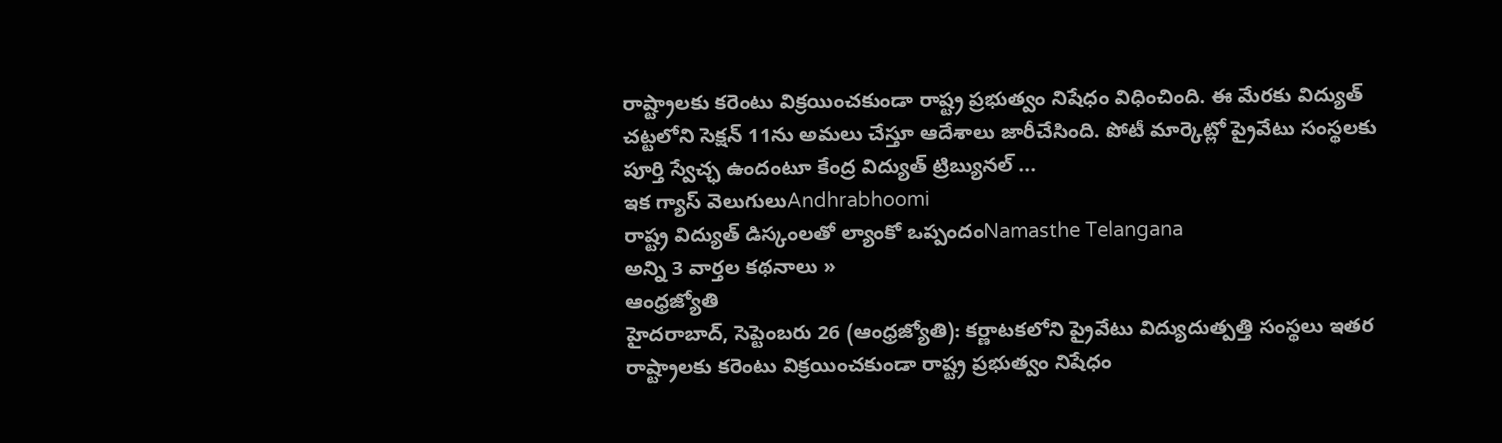రాష్ట్రాలకు కరెంటు విక్రయించకుండా రాష్ట్ర ప్రభుత్వం నిషేధం విధించింది. ఈ మేరకు విద్యుత్ చట్టలోని సెక్షన్ 11ను అమలు చేస్తూ ఆదేశాలు జారీచేసింది. పోటీ మార్కెట్లో ప్రైవేటు సంస్థలకు పూర్తి స్వేచ్ఛ ఉందంటూ కేంద్ర విద్యుత్ ట్రిబ్యునల్ ...
ఇక గ్యాస్ వెలుగులుAndhrabhoomi
రాష్ట్ర విద్యుత్ డిస్కంలతో ల్యాంకో ఒప్పందంNamasthe Telangana
అన్ని 3 వార్తల కథనాలు »
ఆంధ్రజ్యోతి
హైదరాబాద్, సెప్టెంబరు 26 (ఆంధ్రజ్యోతి): కర్ణాటకలోని ప్రైవేటు విద్యుదుత్పత్తి సంస్థలు ఇతర రాష్ట్రాలకు కరెంటు విక్రయించకుండా రాష్ట్ర ప్రభుత్వం నిషేధం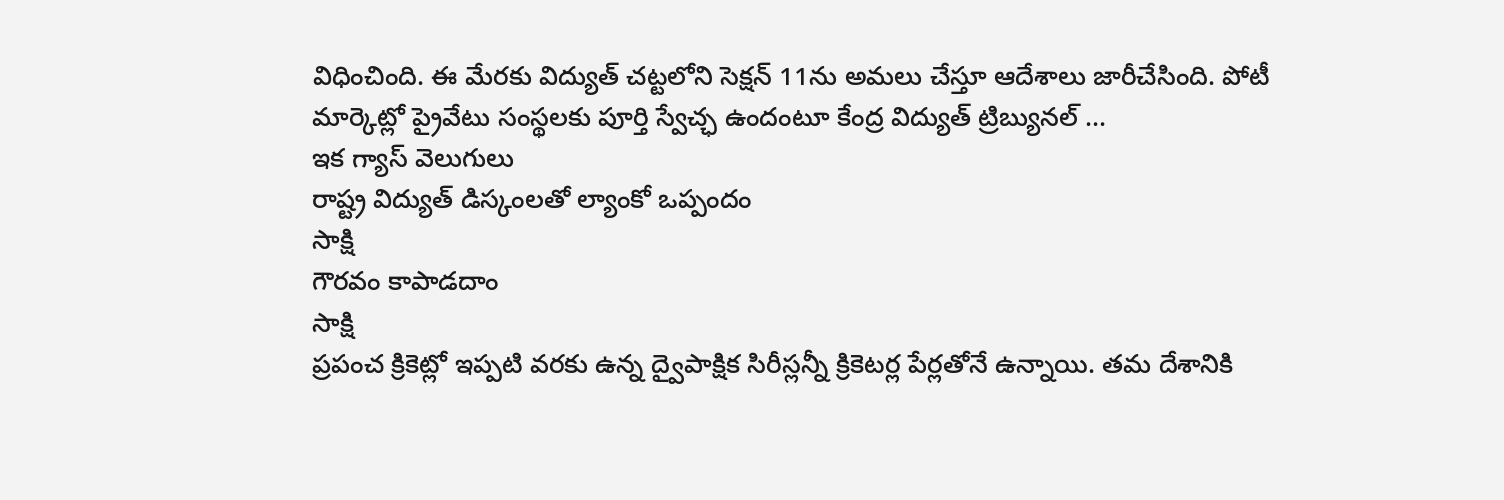విధించింది. ఈ మేరకు విద్యుత్ చట్టలోని సెక్షన్ 11ను అమలు చేస్తూ ఆదేశాలు జారీచేసింది. పోటీ మార్కెట్లో ప్రైవేటు సంస్థలకు పూర్తి స్వేచ్ఛ ఉందంటూ కేంద్ర విద్యుత్ ట్రిబ్యునల్ ...
ఇక గ్యాస్ వెలుగులు
రాష్ట్ర విద్యుత్ డిస్కంలతో ల్యాంకో ఒప్పందం
సాక్షి
గౌరవం కాపాడదాం
సాక్షి
ప్రపంచ క్రికెట్లో ఇప్పటి వరకు ఉన్న ద్వైపాక్షిక సిరీస్లన్నీ క్రికెటర్ల పేర్లతోనే ఉన్నాయి. తమ దేశానికి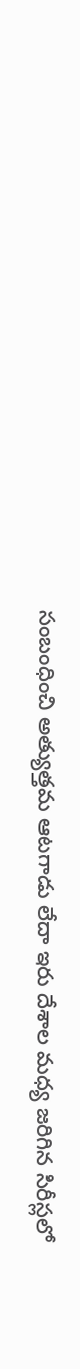సంబంధించి అత్యుత్తమ ఆటగాడు లేదా ఇరు దేశాల మధ్య జరిగిన సిరీస్లలో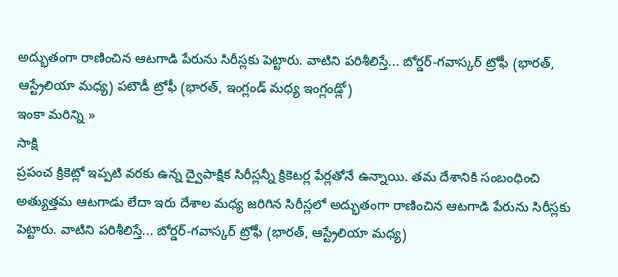అద్భుతంగా రాణించిన ఆటగాడి పేరును సిరీస్లకు పెట్టారు. వాటిని పరిశీలిస్తే... బోర్డర్-గవాస్కర్ ట్రోఫీ (భారత్, ఆస్ట్రేలియా మధ్య) పటౌడీ ట్రోఫీ (భారత్, ఇంగ్లండ్ మధ్య ఇంగ్లండ్లో)
ఇంకా మరిన్ని »
సాక్షి
ప్రపంచ క్రికెట్లో ఇప్పటి వరకు ఉన్న ద్వైపాక్షిక సిరీస్లన్నీ క్రికెటర్ల పేర్లతోనే ఉన్నాయి. తమ దేశానికి సంబంధించి అత్యుత్తమ ఆటగాడు లేదా ఇరు దేశాల మధ్య జరిగిన సిరీస్లలో అద్భుతంగా రాణించిన ఆటగాడి పేరును సిరీస్లకు పెట్టారు. వాటిని పరిశీలిస్తే... బోర్డర్-గవాస్కర్ ట్రోఫీ (భారత్, ఆస్ట్రేలియా మధ్య)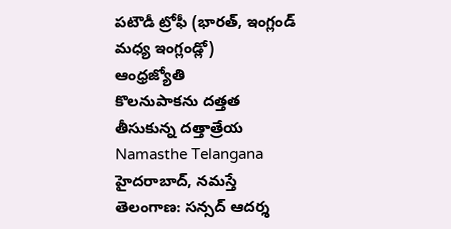పటౌడీ ట్రోఫీ (భారత్, ఇంగ్లండ్ మధ్య ఇంగ్లండ్లో)
ఆంధ్రజ్యోతి
కొలనుపాకను దత్తత తీసుకున్న దత్తాత్రేయ
Namasthe Telangana
హైదరాబాద్, నమస్తే తెలంగాణ: సన్సద్ ఆదర్శ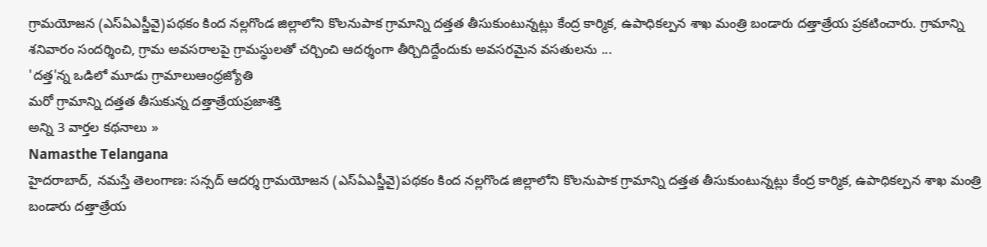గ్రామయోజన (ఎస్ఏఎస్జీవై)పథకం కింద నల్లగొండ జిల్లాలోని కొలనుపాక గ్రామాన్ని దత్తత తీసుకుంటున్నట్లు కేంద్ర కార్మిక, ఉపాధికల్పన శాఖ మంత్రి బండారు దత్తాత్రేయ ప్రకటించారు. గ్రామాన్ని శనివారం సందర్శించి, గ్రామ అవసరాలపై గ్రామస్థులతో చర్చించి ఆదర్శంగా తీర్చిదిద్దేందుకు అవసరమైన వసతులను ...
'దత్త'న్న ఒడిలో మూడు గ్రామాలుఆంధ్రజ్యోతి
మరో గ్రామాన్ని దత్తత తీసుకున్న దత్తాత్రేయప్రజాశక్తి
అన్ని 3 వార్తల కథనాలు »
Namasthe Telangana
హైదరాబాద్, నమస్తే తెలంగాణ: సన్సద్ ఆదర్శ గ్రామయోజన (ఎస్ఏఎస్జీవై)పథకం కింద నల్లగొండ జిల్లాలోని కొలనుపాక గ్రామాన్ని దత్తత తీసుకుంటున్నట్లు కేంద్ర కార్మిక, ఉపాధికల్పన శాఖ మంత్రి బండారు దత్తాత్రేయ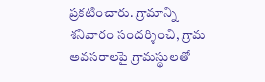ప్రకటించారు. గ్రామాన్ని శనివారం సందర్శించి, గ్రామ అవసరాలపై గ్రామస్థులతో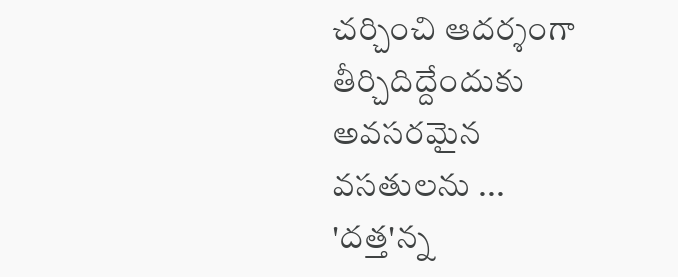చర్చించి ఆదర్శంగా తీర్చిదిద్దేందుకు అవసరమైన వసతులను ...
'దత్త'న్న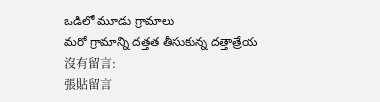ఒడిలో మూడు గ్రామాలు
మరో గ్రామాన్ని దత్తత తీసుకున్న దత్తాత్రేయ
沒有留言:
張貼留言